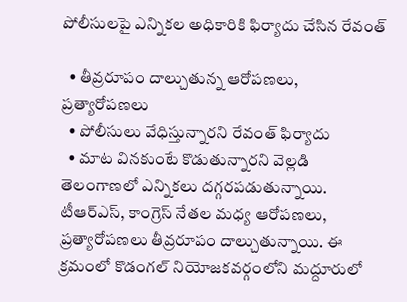పోలీసులపై ఎన్నికల అధికారికి ఫిర్యాదు చేసిన రేవంత్

  • తీవ్రరూపం దాల్చుతున్న ఆరోపణలు, ప్రత్యారోపణలు
  • పోలీసులు వేధిస్తున్నారని రేవంత్ ఫిర్యాదు
  • మాట వినకుంటే కొడుతున్నారని వెల్లడి
తెలంగాణలో ఎన్నికలు దగ్గరపడుతున్నాయి. టీఆర్ఎస్, కాంగ్రెస్ నేతల మధ్య ఆరోపణలు, ప్రత్యారోపణలు తీవ్రరూపం దాల్చుతున్నాయి. ఈ క్రమంలో కొడంగల్ నియోజకవర్గంలోని మద్దూరులో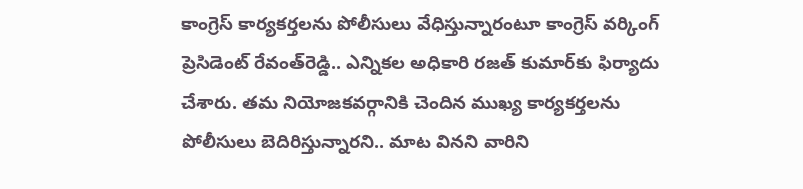కాంగ్రెస్ కార్యకర్తలను పోలీసులు వేధిస్తున్నారంటూ కాంగ్రెస్ వర్కింగ్ ప్రెసిడెంట్ రేవంత్‌రెడ్డి.. ఎన్నికల అధికారి రజత్ కుమార్‌‌కు ఫిర్యాదు చేశారు. తమ నియోజకవర్గానికి చెందిన ముఖ్య కార్యకర్తలను పోలీసులు బెదిరిస్తున్నారని.. మాట వినని వారిని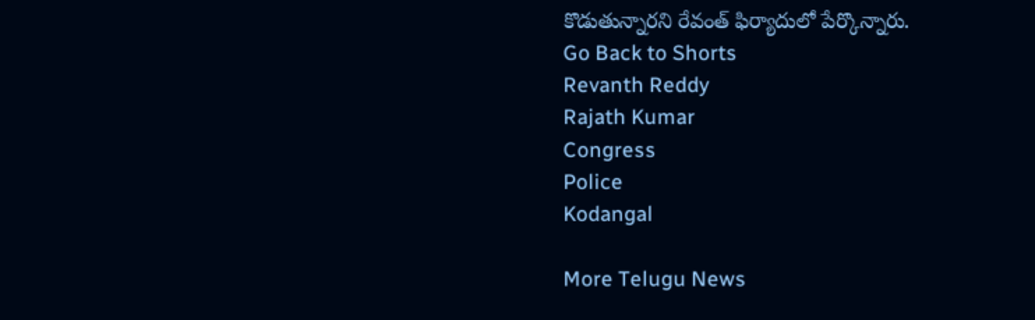కొడుతున్నారని రేవంత్ ఫిర్యాదులో పేర్కొన్నారు.
Go Back to Shorts
Revanth Reddy
Rajath Kumar
Congress
Police
Kodangal

More Telugu News